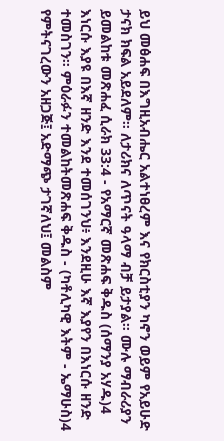ይህ መፅሐፍ በእግዚአብሔር አልተነፀረም እና የክርስቲያን ካኖን ወይም የአይሁድ ታናክ ክፍል አይደለም። ለታሪክና ለጥናት ዓላማ ብቻ ይታያል። ሙሉ ማብራሪያን ይመልከቱ መጽሐፈ ሲራክ 33:4 - የአማርኛ መጽሐፍ ቅዱስ (ሰማንያ አሃዱ)4 እነርሱ እያዩ በእኛ ዘንድ እንደ ተመሰገንህ፥ እንደዚሁ እኛ እያየን በእነርሱ ዘንድ ተመስገን። ምዕራፉን ተመልከትመጽሐፍ ቅዱስ - (ካቶሊካዊ እትም - ኤማሁስ)4 የምትናገረውን አዘጋጅ፤ አድማጭ ታገኛለህ፤ መልስም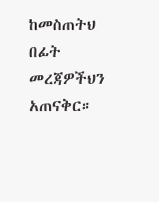ከመስጠትህ በፊት መረጃዎችህን አጠናቅር።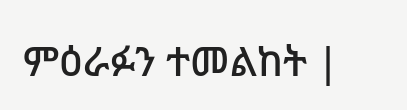ምዕራፉን ተመልከት |